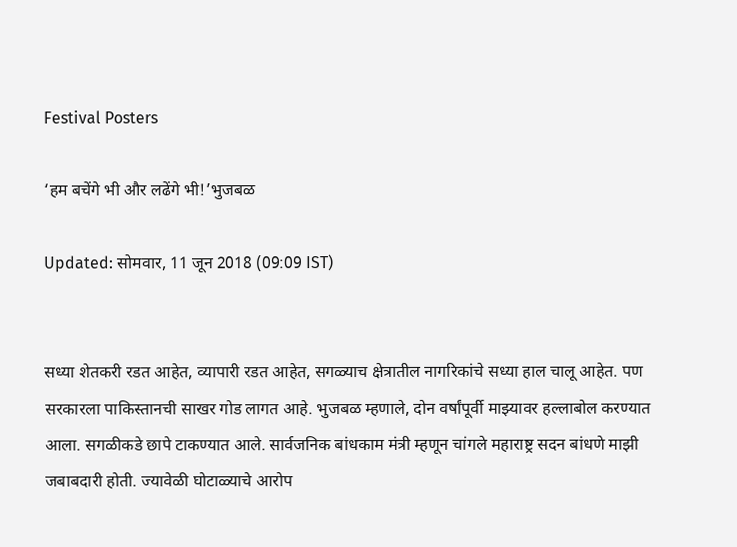Festival Posters

‘हम बचेंगे भी और लढेंगे भी!’भुजबळ

Updated: सोमवार, 11 जून 2018 (09:09 IST)


सध्या शेतकरी रडत आहेत, व्यापारी रडत आहेत, सगळ्याच क्षेत्रातील नागरिकांचे सध्या हाल चालू आहेत. पण सरकारला पाकिस्तानची साखर गोड लागत आहे. भुजबळ म्हणाले, दोन वर्षांपूर्वी माझ्यावर हल्लाबोल करण्यात आला. सगळीकडे छापे टाकण्यात आले. सार्वजनिक बांधकाम मंत्री म्हणून चांगले महाराष्ट्र सदन बांधणे माझी जबाबदारी होती. ज्यावेळी घोटाळ्याचे आरोप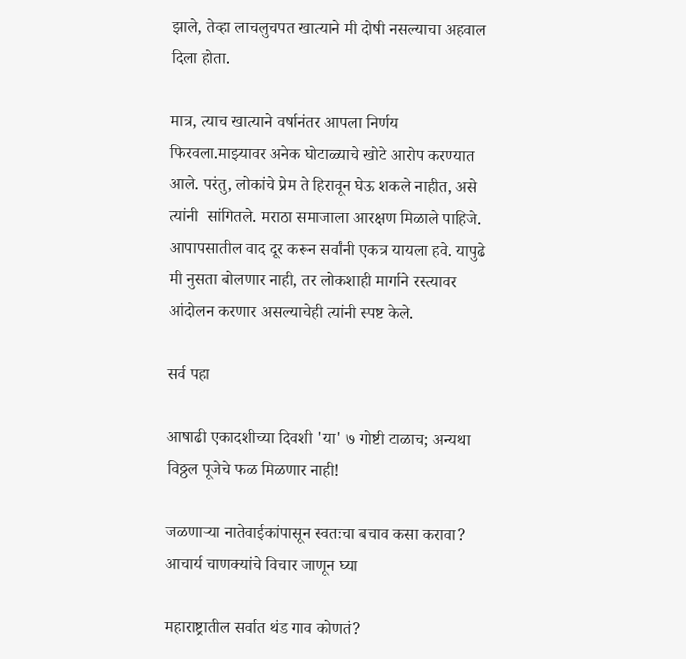झाले, तेव्हा लाचलुचपत खात्याने मी दोषी नसल्याचा अहवाल दिला होता.

मात्र, त्याच खात्याने वर्षानंतर आपला निर्णय फिरवला.माझ्यावर अनेक घोटाळ्याचे खोटे आरोप करण्यात आले. परंतु, लोकांचे प्रेम ते हिरावून घेऊ शकले नाहीत, असे त्यांनी  सांगितले. मराठा समाजाला आरक्षण मिळाले पाहिजे. आपापसातील वाद दूर करून सर्वांनी एकत्र यायला हवे. यापुढे मी नुसता बोलणार नाही, तर लोकशाही मार्गाने रस्त्यावर आंदोलन करणार असल्याचेही त्यांनी स्पष्ट केले.

सर्व पहा

आषाढी एकादशीच्या दिवशी 'या' ७ गोष्टी टाळाच; अन्यथा विठ्ठल पूजेचे फळ मिळणार नाही!

जळणाऱ्या नातेवाईकांपासून स्वतःचा बचाव कसा करावा? आचार्य चाणक्यांचे विचार जाणून घ्या

महाराष्ट्रातील सर्वात थंड गाव कोणतं?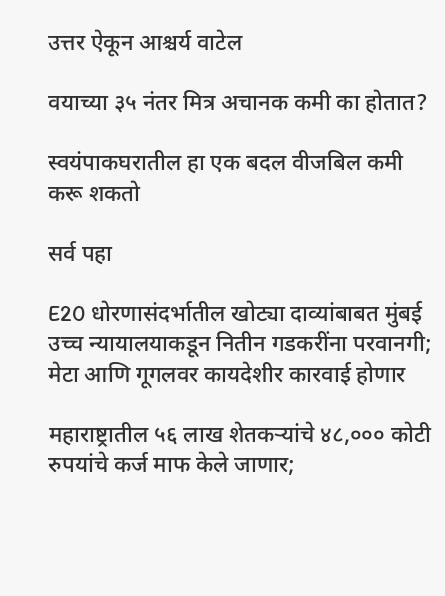उत्तर ऐकून आश्चर्य वाटेल

वयाच्या ३५ नंतर मित्र अचानक कमी का होतात?

स्वयंपाकघरातील हा एक बदल वीजबिल कमी करू शकतो

सर्व पहा

E20 धोरणासंदर्भातील खोट्या दाव्यांबाबत मुंबई उच्च न्यायालयाकडून नितीन गडकरींना परवानगी; मेटा आणि गूगलवर कायदेशीर कारवाई होणार

महाराष्ट्रातील ५६ लाख शेतकऱ्यांचे ४८,००० कोटी रुपयांचे कर्ज माफ केले जाणार;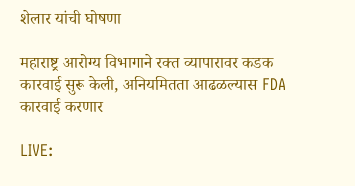शेलार यांची घोषणा

महाराष्ट्र आरोग्य विभागाने रक्त व्यापारावर कडक कारवाई सुरू केली, अनियमितता आढळल्यास FDA कारवाई करणार

LIVE: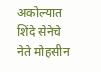अकोल्यात शिंदे सेनेचे नेते मोहसीन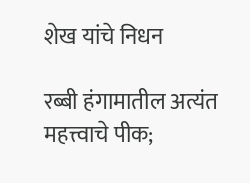शेख यांचे निधन

रब्बी हंगामातील अत्यंत महत्त्वाचे पीक;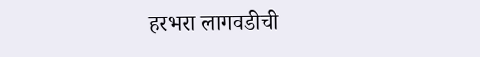हरभरा लागवडीची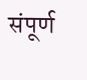संपूर्ण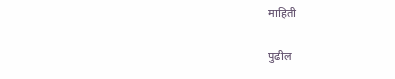माहिती

पुढील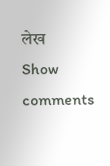लेख
Show comments